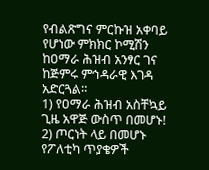የብልጽግና ምርኩዝ አቀባይ የሆነው ምክክር ኮሚሽን ከዐማራ ሕዝብ አንፃር ገና ከጅምሩ ምኅዳራዊ እገዳ አድርጓል።
1) የዐማራ ሕዝብ አስቸኳይ ጊዜ አዋጅ ውስጥ በመሆኑ!
2) ጦርነት ላይ በመሆኑ የፖለቲካ ጥያቄዎች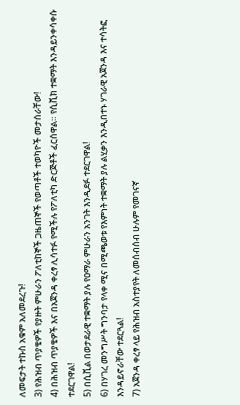ለመፍታት ተኩስ አቁም አለመደረጉ!
3) የሕዝብ ጥያቄዎች የያዙት ምሁራን ፖለቲከኞች ጋዜጠኞች የወጣቶች ተወካዮች መታሰራቸው!
4) በሕዝብ ጥያቄዎች እና በአጀንዳ ቀረፃ ሊሳተፉ የሚችሉ የፖለቲካ ድርጅቶች ፈርሰዋል። የሲቪክ ተቋማት እንዳይንቀሳቀሱ ተደርገዋል!
5) በሲቪል በወታደራዊ ተቋማት ያሉ የዐማራ ምሁራን አንገት እንዲደፉ ተደርገዋል!
6) በሃገረ መንግሥት ግንባታ የላቀ ሚና በሚጫወቱ የእምነት ተቋማት ያሉ ልሂቃን እንዲበተኑ ሃገራዊ አጀንዳ እና ተሳትፎ እንዳይኖራቸው ተደርጓል!
7) አጀንዳ ቀረፃ ላይ የሕዝብ አስተያየት ለመሰብሰብ ሁሉም የመገናኛ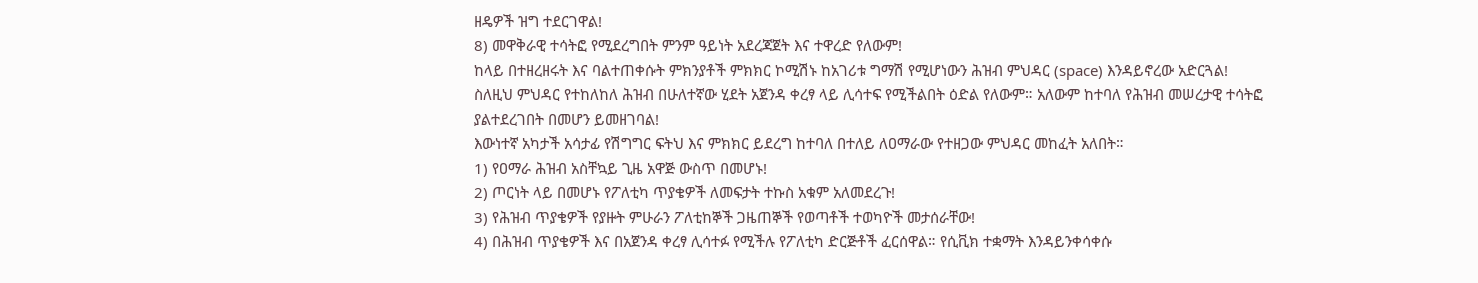ዘዴዎች ዝግ ተደርገዋል!
8) መዋቅራዊ ተሳትፎ የሚደረግበት ምንም ዓይነት አደረጃጀት እና ተዋረድ የለውም!
ከላይ በተዘረዘሩት እና ባልተጠቀሱት ምክንያቶች ምክክር ኮሚሽኑ ከአገሪቱ ግማሽ የሚሆነውን ሕዝብ ምህዳር (space) እንዳይኖረው አድርጓል!
ስለዚህ ምህዳር የተከለከለ ሕዝብ በሁለተኛው ሂደት አጀንዳ ቀረፃ ላይ ሊሳተፍ የሚችልበት ዕድል የለውም። አለውም ከተባለ የሕዝብ መሠረታዊ ተሳትፎ ያልተደረገበት በመሆን ይመዘገባል!
እውነተኛ አካታች አሳታፊ የሽግግር ፍትህ እና ምክክር ይደረግ ከተባለ በተለይ ለዐማራው የተዘጋው ምህዳር መከፈት አለበት።
1) የዐማራ ሕዝብ አስቸኳይ ጊዜ አዋጅ ውስጥ በመሆኑ!
2) ጦርነት ላይ በመሆኑ የፖለቲካ ጥያቄዎች ለመፍታት ተኩስ አቁም አለመደረጉ!
3) የሕዝብ ጥያቄዎች የያዙት ምሁራን ፖለቲከኞች ጋዜጠኞች የወጣቶች ተወካዮች መታሰራቸው!
4) በሕዝብ ጥያቄዎች እና በአጀንዳ ቀረፃ ሊሳተፉ የሚችሉ የፖለቲካ ድርጅቶች ፈርሰዋል። የሲቪክ ተቋማት እንዳይንቀሳቀሱ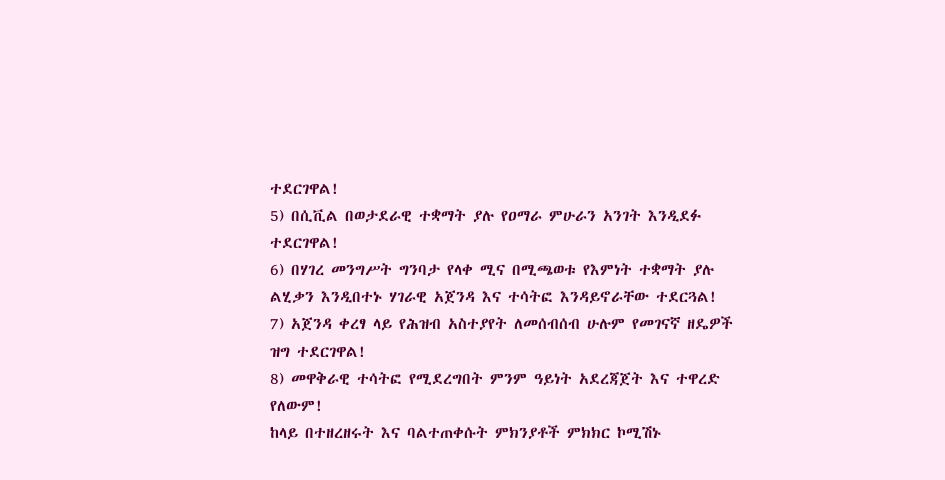ተደርገዋል!
5) በሲቪል በወታደራዊ ተቋማት ያሉ የዐማራ ምሁራን አንገት እንዲደፉ ተደርገዋል!
6) በሃገረ መንግሥት ግንባታ የላቀ ሚና በሚጫወቱ የእምነት ተቋማት ያሉ ልሂቃን እንዲበተኑ ሃገራዊ አጀንዳ እና ተሳትፎ እንዳይኖራቸው ተደርጓል!
7) አጀንዳ ቀረፃ ላይ የሕዝብ አስተያየት ለመሰብሰብ ሁሉም የመገናኛ ዘዴዎች ዝግ ተደርገዋል!
8) መዋቅራዊ ተሳትፎ የሚደረግበት ምንም ዓይነት አደረጃጀት እና ተዋረድ የለውም!
ከላይ በተዘረዘሩት እና ባልተጠቀሱት ምክንያቶች ምክክር ኮሚሽኑ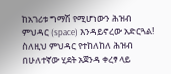ከአገሪቱ ግማሽ የሚሆነውን ሕዝብ ምህዳር (space) እንዳይኖረው አድርጓል!
ስለዚህ ምህዳር የተከለከለ ሕዝብ በሁለተኛው ሂደት አጀንዳ ቀረፃ ላይ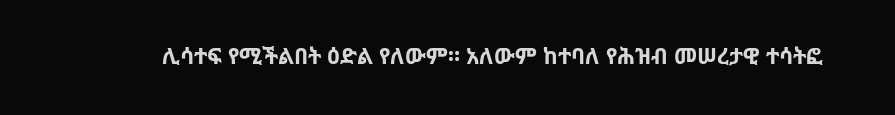ሊሳተፍ የሚችልበት ዕድል የለውም። አለውም ከተባለ የሕዝብ መሠረታዊ ተሳትፎ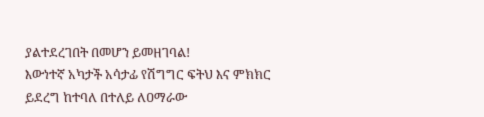ያልተደረገበት በመሆን ይመዘገባል!
እውነተኛ አካታች አሳታፊ የሽግግር ፍትህ እና ምክክር ይደረግ ከተባለ በተለይ ለዐማራው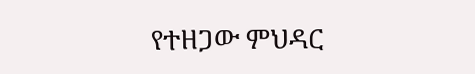የተዘጋው ምህዳር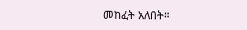መከፈት አለበት።